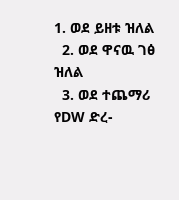1. ወደ ይዘቱ ዝለል
  2. ወደ ዋናዉ ገፅ ዝለል
  3. ወደ ተጨማሪ የDW ድረ-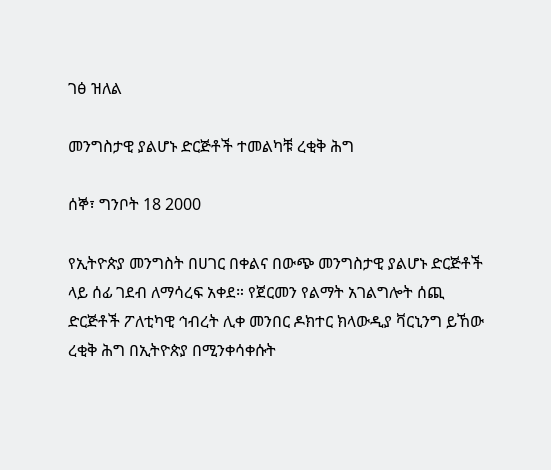ገፅ ዝለል

መንግስታዊ ያልሆኑ ድርጅቶች ተመልካቹ ረቂቅ ሕግ

ሰኞ፣ ግንቦት 18 2000

የኢትዮጵያ መንግስት በሀገር በቀልና በውጭ መንግስታዊ ያልሆኑ ድርጅቶች ላይ ሰፊ ገደብ ለማሳረፍ አቀደ። የጀርመን የልማት አገልግሎት ሰጪ ድርጅቶች ፖለቲካዊ ኅብረት ሊቀ መንበር ዶክተር ክላውዲያ ቫርኒንግ ይኸው ረቂቅ ሕግ በኢትዮጵያ በሚንቀሳቀሱት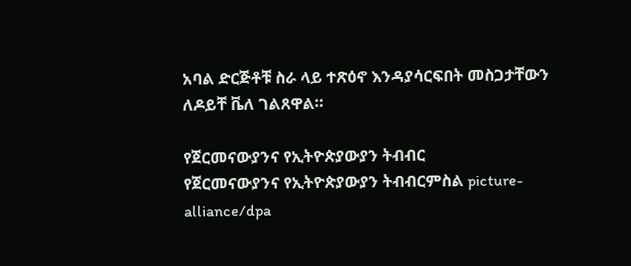አባል ድርጅቶቹ ስራ ላይ ተጽዕኖ እንዳያሳርፍበት መስጋታቸውን ለዶይቸ ቬለ ገልጸዋል።

የጀርመናውያንና የኢትዮጵያውያን ትብብር
የጀርመናውያንና የኢትዮጵያውያን ትብብርምስል picture-alliance/dpa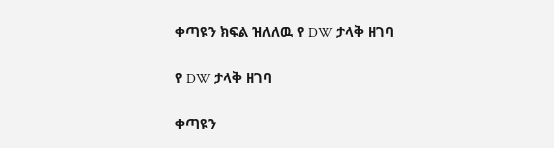ቀጣዩን ክፍል ዝለለዉ የ DW ታላቅ ዘገባ

የ DW ታላቅ ዘገባ

ቀጣዩን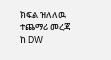ክፍል ዝለለዉ ተጨማሪ መረጃ ከ DW